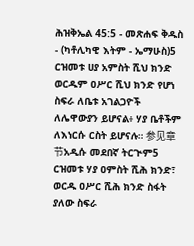ሕዝቅኤል 45:5 - መጽሐፍ ቅዱስ - (ካቶሊካዊ እትም - ኤማሁስ)5 ርዝመቱ ሀያ አምስት ሺህ ክንድ ወርዱም ዐሥር ሺህ ክንድ የሆነ ስፍራ ለቤቱ አገልጋዮች ለሌዋውያን ይሆናል፥ ሃያ ቤቶችም ለእነርሱ ርስት ይሆናሉ። 参见章节አዲሱ መደበኛ ትርጒም5 ርዝመቱ ሃያ ዐምስት ሺሕ ክንድ፣ ወርዱ ዐሥር ሺሕ ክንድ ስፋት ያለው ስፍራ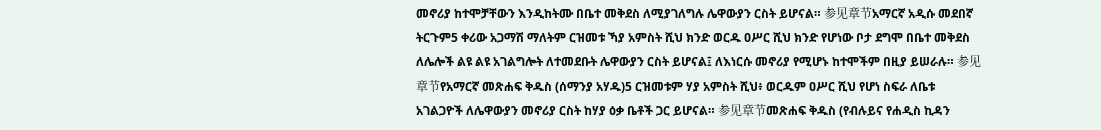መኖሪያ ከተሞቻቸውን እንዲከትሙ በቤተ መቅደስ ለሚያገለግሉ ሌዋውያን ርስት ይሆናል። 参见章节አማርኛ አዲሱ መደበኛ ትርጉም5 ቀሪው አጋማሽ ማለትም ርዝመቱ ኻያ አምስት ሺህ ክንድ ወርዱ ዐሥር ሺህ ክንድ የሆነው ቦታ ደግሞ በቤተ መቅደስ ለሌሎች ልዩ ልዩ አገልግሎት ለተመደቡት ሌዋውያን ርስት ይሆናል፤ ለእነርሱ መኖሪያ የሚሆኑ ከተሞችም በዚያ ይሠራሉ። 参见章节የአማርኛ መጽሐፍ ቅዱስ (ሰማንያ አሃዱ)5 ርዝመቱም ሃያ አምስት ሺህ፥ ወርዱም ዐሥር ሺህ የሆነ ስፍራ ለቤቱ አገልጋዮች ለሌዋውያን መኖሪያ ርስት ከሃያ ዕቃ ቤቶች ጋር ይሆናል። 参见章节መጽሐፍ ቅዱስ (የብሉይና የሐዲስ ኪዳን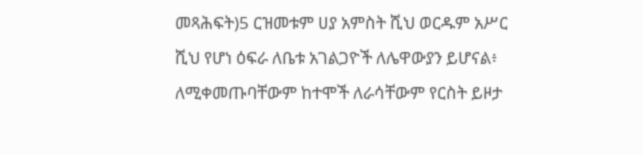መጻሕፍት)5 ርዝመቱም ሀያ አምስት ሺህ ወርዱም አሥር ሺህ የሆነ ዕፍራ ለቤቱ አገልጋዮች ለሌዋውያን ይሆናል፥ ለሚቀመጡባቸውም ከተሞች ለራሳቸውም የርስት ይዞታ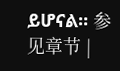ይሆናል። 参见章节 |